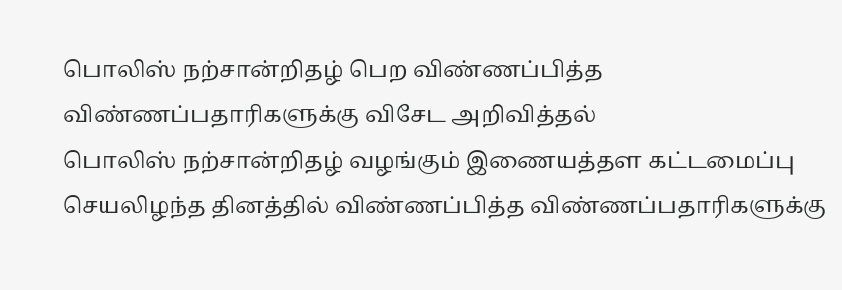பொலிஸ் நற்சான்றிதழ் பெற விண்ணப்பித்த விண்ணப்பதாரிகளுக்கு விசேட அறிவித்தல்
பொலிஸ் நற்சான்றிதழ் வழங்கும் இணையத்தள கட்டமைப்பு செயலிழந்த தினத்தில் விண்ணப்பித்த விண்ணப்பதாரிகளுக்கு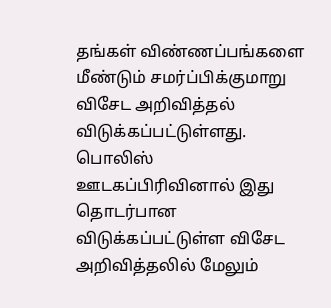தங்கள் விண்ணப்பங்களை மீண்டும் சமர்ப்பிக்குமாறு விசேட அறிவித்தல் விடுக்கப்பட்டுள்ளது.
பொலிஸ் ஊடகப்பிரிவினால் இது தொடர்பான விடுக்கப்பட்டுள்ள விசேட அறிவித்தலில் மேலும்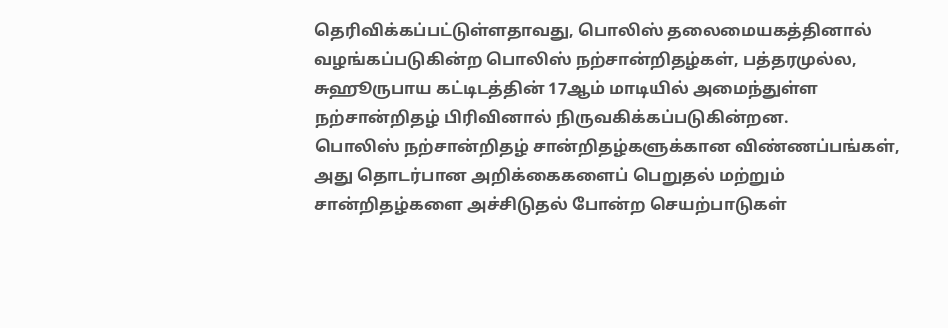தெரிவிக்கப்பட்டுள்ளதாவது, பொலிஸ் தலைமையகத்தினால் வழங்கப்படுகின்ற பொலிஸ் நற்சான்றிதழ்கள், பத்தரமுல்ல, சுஹூருபாய கட்டிடத்தின் 17ஆம் மாடியில் அமைந்துள்ள நற்சான்றிதழ் பிரிவினால் நிருவகிக்கப்படுகின்றன.
பொலிஸ் நற்சான்றிதழ் சான்றிதழ்களுக்கான விண்ணப்பங்கள், அது தொடர்பான அறிக்கைகளைப் பெறுதல் மற்றும் சான்றிதழ்களை அச்சிடுதல் போன்ற செயற்பாடுகள்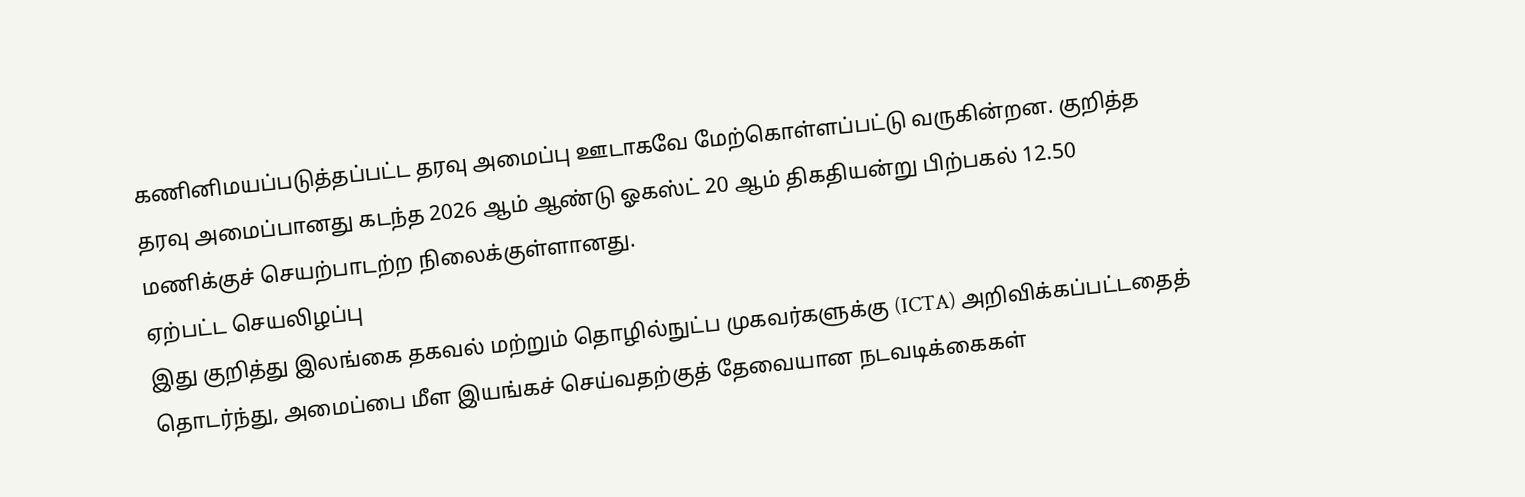கணினிமயப்படுத்தப்பட்ட தரவு அமைப்பு ஊடாகவே மேற்கொள்ளப்பட்டு வருகின்றன. குறித்த தரவு அமைப்பானது கடந்த 2026 ஆம் ஆண்டு ஓகஸ்ட் 20 ஆம் திகதியன்று பிற்பகல் 12.50 மணிக்குச் செயற்பாடற்ற நிலைக்குள்ளானது.
ஏற்பட்ட செயலிழப்பு
இது குறித்து இலங்கை தகவல் மற்றும் தொழில்நுட்ப முகவர்களுக்கு (ICTA) அறிவிக்கப்பட்டதைத் தொடர்ந்து, அமைப்பை மீள இயங்கச் செய்வதற்குத் தேவையான நடவடிக்கைகள்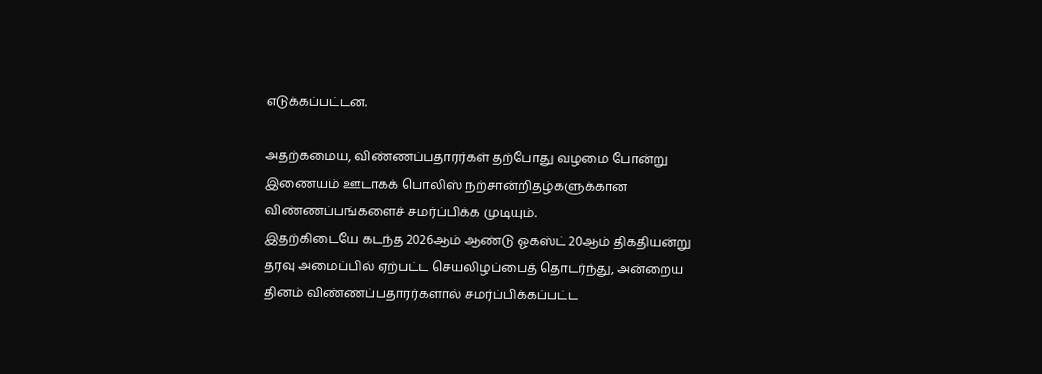எடுக்கப்பட்டன.

அதற்கமைய, விண்ணப்பதாரர்கள் தற்போது வழமை போன்று இணையம் ஊடாகக் பொலிஸ் நற்சான்றிதழ்களுக்கான விண்ணப்பங்களைச் சமர்ப்பிக்க முடியும்.
இதற்கிடையே கடந்த 2026ஆம் ஆண்டு ஓகஸ்ட் 20ஆம் திகதியன்று தரவு அமைப்பில் ஏற்பட்ட செயலிழப்பைத் தொடர்ந்து, அன்றைய தினம் விண்ணப்பதாரர்களால் சமர்ப்பிக்கப்பட்ட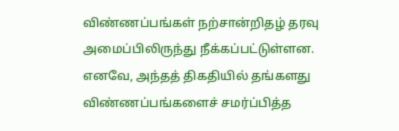விண்ணப்பங்கள் நற்சான்றிதழ் தரவு அமைப்பிலிருந்து நீக்கப்பட்டுள்ளன.
எனவே, அந்தத் திகதியில் தங்களது விண்ணப்பங்களைச் சமர்ப்பித்த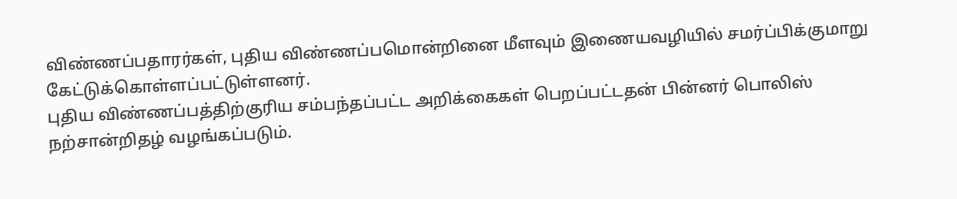விண்ணப்பதாரர்கள், புதிய விண்ணப்பமொன்றினை மீளவும் இணையவழியில் சமர்ப்பிக்குமாறு கேட்டுக்கொள்ளப்பட்டுள்ளனர்.
புதிய விண்ணப்பத்திற்குரிய சம்பந்தப்பட்ட அறிக்கைகள் பெறப்பட்டதன் பின்னர் பொலிஸ் நற்சான்றிதழ் வழங்கப்படும்.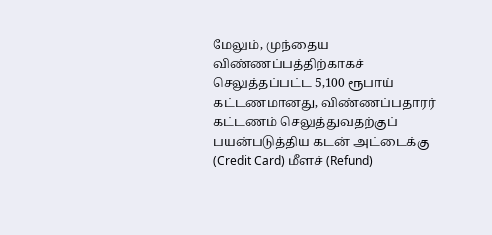மேலும், முந்தைய விண்ணப்பத்திற்காகச் செலுத்தப்பட்ட 5,100 ரூபாய் கட்டணமானது, விண்ணப்பதாரர் கட்டணம் செலுத்துவதற்குப் பயன்படுத்திய கடன் அட்டைக்கு (Credit Card) மீளச் (Refund)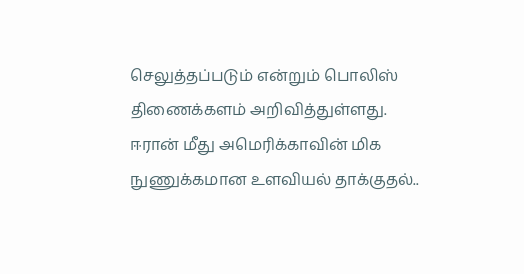செலுத்தப்படும் என்றும் பொலிஸ் திணைக்களம் அறிவித்துள்ளது.
ஈரான் மீது அமெரிக்காவின் மிக நுணுக்கமான உளவியல் தாக்குதல்..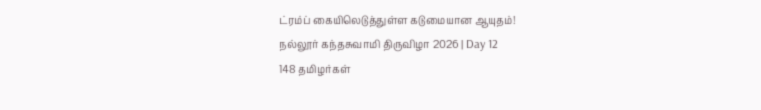ட்ரம்ப் கையிலெடுத்துள்ள கடுமையான ஆயுதம்!
நல்லூர் கந்தசுவாமி திருவிழா 2026 | Day 12
148 தமிழர்கள்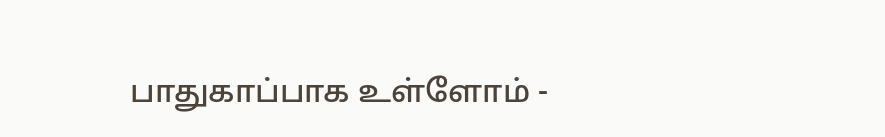பாதுகாப்பாக உள்ளோம் -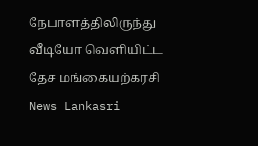நேபாளத்திலிருந்து வீடியோ வெளியிட்ட தேச மங்கையற்கரசி News Lankasri